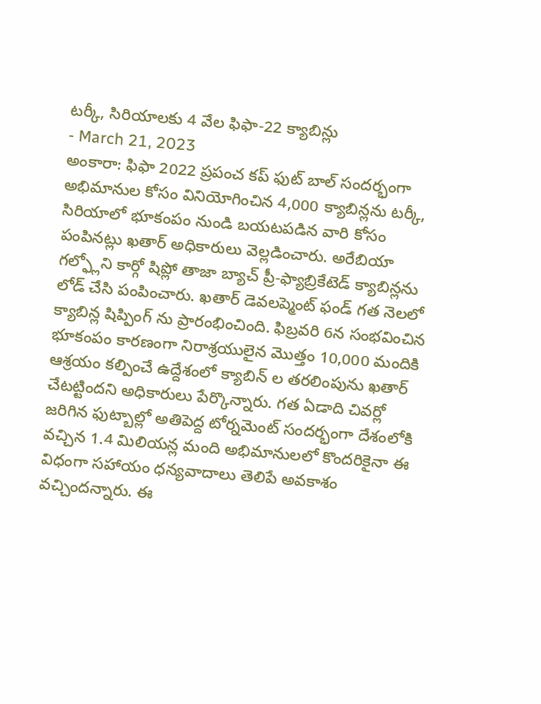టర్కీ, సిరియాలకు 4 వేల ఫిఫా-22 క్యాబిన్లు
- March 21, 2023
అంకారా: ఫిఫా 2022 ప్రపంచ కప్ ఫుట్ బాల్ సందర్భంగా అభిమానుల కోసం వినియోగించిన 4,000 క్యాబిన్లను టర్కీ, సిరియాలో భూకంపం నుండి బయటపడిన వారి కోసం పంపినట్లు ఖతార్ అధికారులు వెల్లడించారు. అరేబియా గల్ఫ్లోని కార్గో షిప్లో తాజా బ్యాచ్ ప్రీ-ఫ్యాబ్రికేటెడ్ క్యాబిన్లను లోడ్ చేసి పంపించారు. ఖతార్ డెవలప్మెంట్ ఫండ్ గత నెలలో క్యాబిన్ల షిప్పింగ్ ను ప్రారంభించింది. ఫిబ్రవరి 6న సంభవించిన భూకంపం కారణంగా నిరాశ్రయులైన మొత్తం 10,000 మందికి ఆశ్రయం కల్పించే ఉద్దేశంలో క్యాబిన్ ల తరలింపును ఖతార్ చేటట్టిందని అధికారులు పేర్కొన్నారు. గత ఏడాది చివర్లో జరిగిన ఫుట్బాల్లో అతిపెద్ద టోర్నమెంట్ సందర్భంగా దేశంలోకి వచ్చిన 1.4 మిలియన్ల మంది అభిమానులలో కొందరికైనా ఈ విధంగా సహాయం ధన్యవాదాలు తెలిపే అవకాశం వచ్చిందన్నారు. ఈ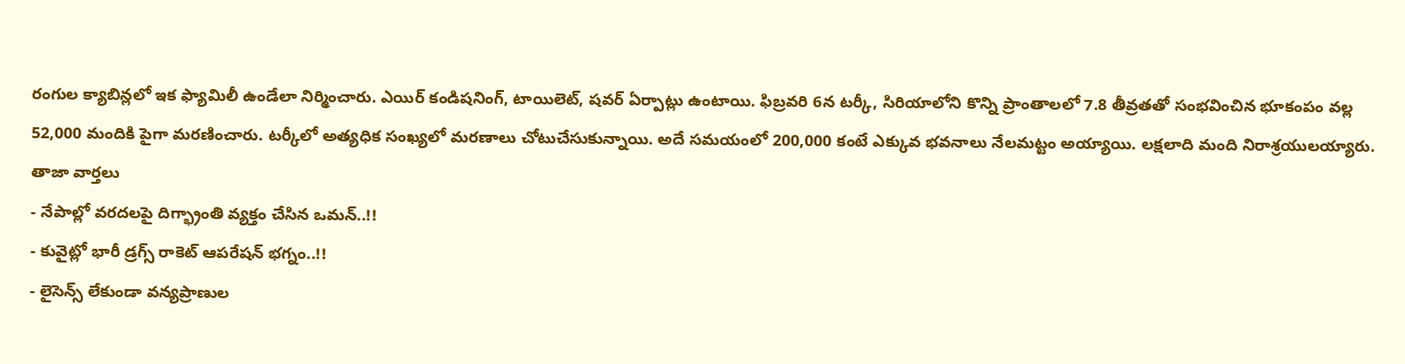రంగుల క్యాబిన్లలో ఇక ఫ్యామిలీ ఉండేలా నిర్మించారు. ఎయిర్ కండిషనింగ్, టాయిలెట్, షవర్ ఏర్పాట్లు ఉంటాయి. ఫిబ్రవరి 6న టర్కీ, సిరియాలోని కొన్ని ప్రాంతాలలో 7.8 తీవ్రతతో సంభవించిన భూకంపం వల్ల 52,000 మందికి పైగా మరణించారు. టర్కీలో అత్యధిక సంఖ్యలో మరణాలు చోటుచేసుకున్నాయి. అదే సమయంలో 200,000 కంటే ఎక్కువ భవనాలు నేలమట్టం అయ్యాయి. లక్షలాది మంది నిరాశ్రయులయ్యారు.
తాజా వార్తలు
- నేపాల్లో వరదలపై దిగ్భ్రాంతి వ్యక్తం చేసిన ఒమన్..!!
- కువైట్లో భారీ డ్రగ్స్ రాకెట్ ఆపరేషన్ భగ్నం..!!
- లైసెన్స్ లేకుండా వన్యప్రాణుల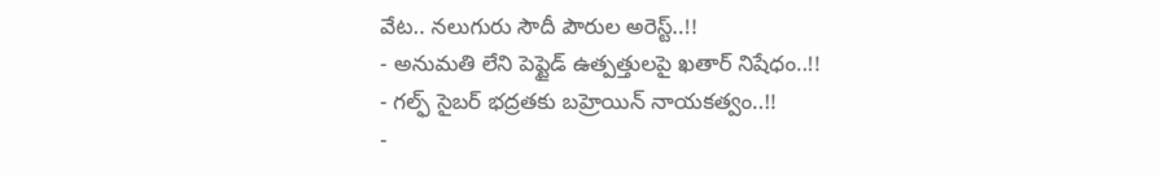వేట.. నలుగురు సౌదీ పౌరుల అరెస్ట్..!!
- అనుమతి లేని పెప్టైడ్ ఉత్పత్తులపై ఖతార్ నిషేధం..!!
- గల్ఫ్ సైబర్ భద్రతకు బహ్రెయిన్ నాయకత్వం..!!
-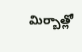మిర్బాత్లో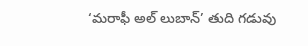‘మరాఫీ అల్ లుబాన్’ తుది గడువు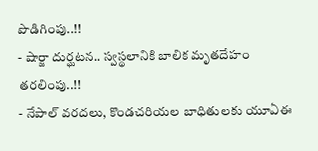పొడిగింపు..!!
- షార్జా దుర్ఘటన.. స్వస్థలానికి బాలిక మృతదేహం తరలింపు..!!
- నేపాల్ వరదలు, కొండచరియల బాధితులకు యూఏఈ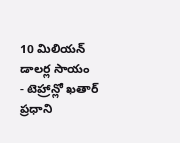10 మిలియన్ డాలర్ల సాయం
- టెహ్రాన్లో ఖతార్ ప్రధాని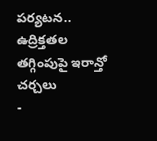పర్యటన.. ఉద్రిక్తతల తగ్గింపుపై ఇరాన్తో చర్చలు
-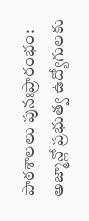పాఠశాలలు పునఃప్రారంభం: అజ్మాన్లో ప్రభుత్వ ఉద్యోగులకు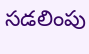సడలింపు